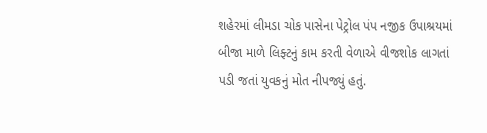શહેરમાં લીમડા ચોક પાસેના પેટ્રોલ પંપ નજીક ઉપાશ્રયમાં બીજા માળે લિફ્ટનું કામ કરતી વેળાએ વીજશોક લાગતાં પડી જતાં યુવકનું મોત નીપજ્યું હતું.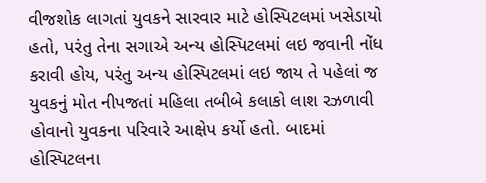વીજશોક લાગતાં યુવકને સારવાર માટે હોસ્પિટલમાં ખસેડાયો હતો, પરંતુ તેના સગાએ અન્ય હોસ્પિટલમાં લઇ જવાની નોંધ કરાવી હોય, પરંતુ અન્ય હોસ્પિટલમાં લઇ જાય તે પહેલાં જ યુવકનું મોત નીપજતાં મહિલા તબીબે કલાકો લાશ રઝળાવી હોવાનો યુવકના પરિવારે આક્ષેપ કર્યો હતો. બાદમાં હોસ્પિટલના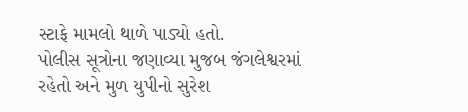સ્ટાફે મામલો થાળે પાડ્યો હતો.
પોલીસ સૂત્રોના જણાવ્યા મુજબ જંગલેશ્વરમાં રહેતો અને મુળ યુપીનો સુરેશ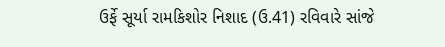ઉર્ફે સૂર્યા રામકિશોર નિશાદ (ઉ.41) રવિવારે સાંજે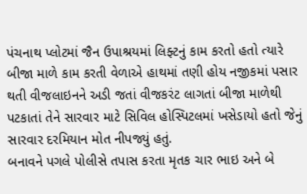પંચનાથ પ્લોટમાં જૈન ઉપાશ્રયમાં લિફ્ટનું કામ કરતો હતો ત્યારે બીજા માળે કામ કરતી વેળાએ હાથમાં તણી હોય નજીકમાં પસાર થતી વીજલાઇનને અડી જતાં વીજકરંટ લાગતાં બીજા માળેથી પટકાતાં તેને સારવાર માટે સિવિલ હોસ્પિટલમાં ખસેડાયો હતો જેનું સારવાર દરમિયાન મોત નીપજ્યું હતું.
બનાવને પગલે પોલીસે તપાસ કરતા મૃતક ચાર ભાઇ અને બે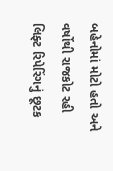બહેનોમાં મોટો હતો અને વર્ષોથી રાજકોટ રહી લિફ્ટ રિપેરિંગનું છૂટક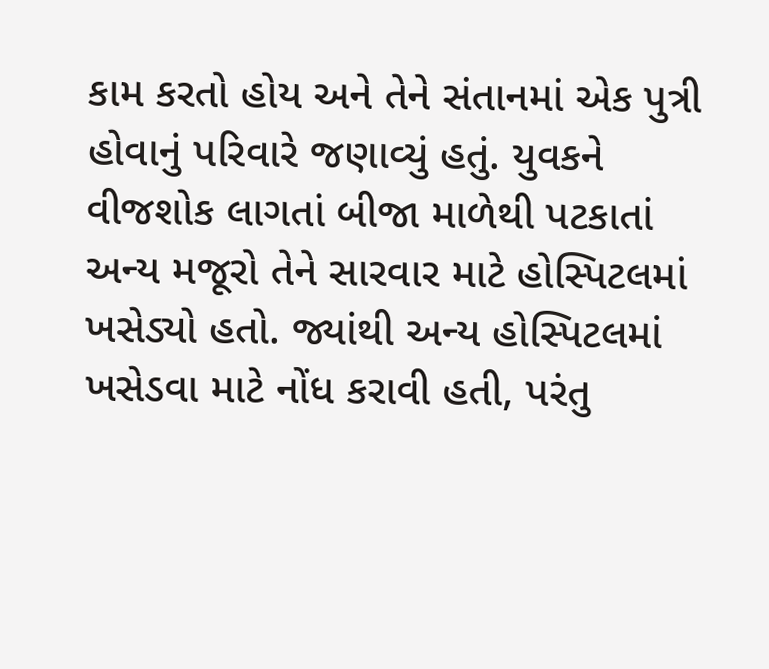કામ કરતો હોય અને તેને સંતાનમાં એક પુત્રી હોવાનું પરિવારે જણાવ્યું હતું. યુવકને વીજશોક લાગતાં બીજા માળેથી પટકાતાં અન્ય મજૂરો તેને સારવાર માટે હોસ્પિટલમાં ખસેડ્યો હતો. જ્યાંથી અન્ય હોસ્પિટલમાં ખસેડવા માટે નોંધ કરાવી હતી, પરંતુ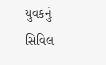યુવકનું સિવિલ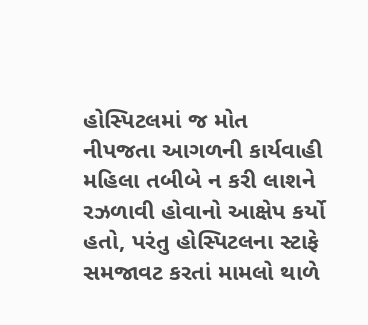હોસ્પિટલમાં જ મોત નીપજતા આગળની કાર્યવાહી મહિલા તબીબે ન કરી લાશને રઝળાવી હોવાનો આક્ષેપ કર્યો હતો, પરંતુ હોસ્પિટલના સ્ટાફે સમજાવટ કરતાં મામલો થાળે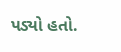પડ્યો હતો.